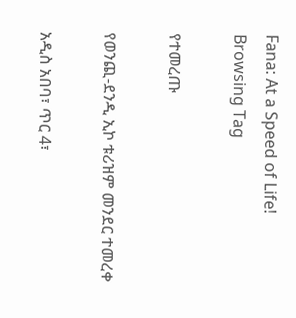Fana: At a Speed of Life!
Browsing Tag

የተመረጡ

የወንጪ-ደንዲ ኢኮ ቱሪዝም መንደር ተመረቀ

አዲስ አበባ፣ ጥር 4፣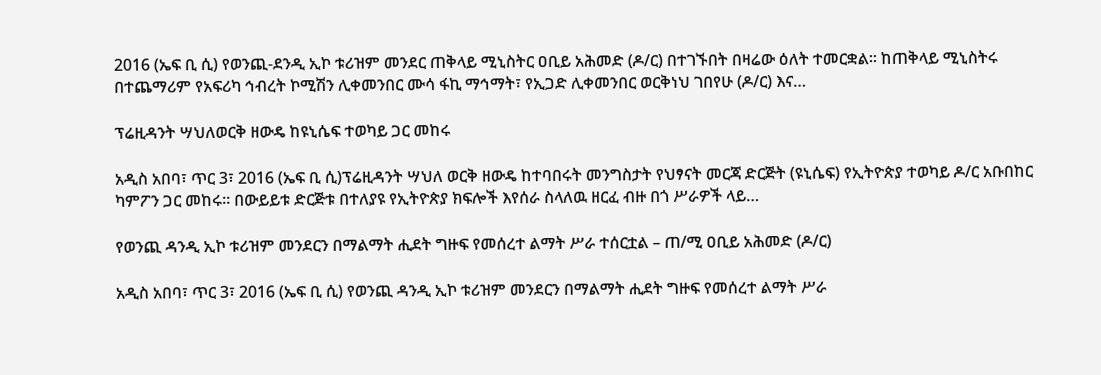2016 (ኤፍ ቢ ሲ) የወንጪ-ደንዲ ኢኮ ቱሪዝም መንደር ጠቅላይ ሚኒስትር ዐቢይ አሕመድ (ዶ/ር) በተገኙበት በዛሬው ዕለት ተመርቋል፡፡ ከጠቅላይ ሚኒስትሩ በተጨማሪም የአፍሪካ ኅብረት ኮሚሽን ሊቀመንበር ሙሳ ፋኪ ማኅማት፣ የኢጋድ ሊቀመንበር ወርቅነህ ገበየሁ (ዶ/ር) እና…

ፕሬዚዳንት ሣህለወርቅ ዘውዴ ከዩኒሴፍ ተወካይ ጋር መከሩ

አዲስ አበባ፣ ጥር 3፣ 2016 (ኤፍ ቢ ሲ)ፕሬዚዳንት ሣህለ ወርቅ ዘውዴ ከተባበሩት መንግስታት የህፃናት መርጃ ድርጅት (ዩኒሴፍ) የኢትዮጵያ ተወካይ ዶ/ር አቡበከር ካምፖን ጋር መከሩ፡፡ በውይይቱ ድርጅቱ በተለያዩ የኢትዮጵያ ክፍሎች እየሰራ ስላለዉ ዘርፈ ብዙ በጎ ሥራዎች ላይ…

የወንጪ ዳንዲ ኢኮ ቱሪዝም መንደርን በማልማት ሒደት ግዙፍ የመሰረተ ልማት ሥራ ተሰርቷል – ጠ/ሚ ዐቢይ አሕመድ (ዶ/ር)

አዲስ አበባ፣ ጥር 3፣ 2016 (ኤፍ ቢ ሲ) የወንጪ ዳንዲ ኢኮ ቱሪዝም መንደርን በማልማት ሒደት ግዙፍ የመሰረተ ልማት ሥራ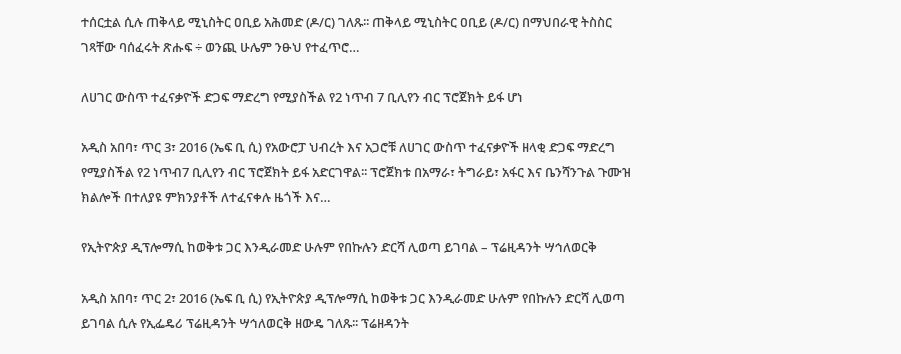ተሰርቷል ሲሉ ጠቅላይ ሚኒስትር ዐቢይ አሕመድ (ዶ/ር) ገለጹ፡፡ ጠቅላይ ሚኒስትር ዐቢይ (ዶ/ር) በማህበራዊ ትስስር ገጻቸው ባሰፈሩት ጽሑፍ ÷ ወንጪ ሁሌም ንፁህ የተፈጥሮ…

ለሀገር ውስጥ ተፈናቃዮች ድጋፍ ማድረግ የሚያስችል የ2 ነጥብ 7 ቢሊየን ብር ፕሮጀክት ይፋ ሆነ

አዲስ አበባ፣ ጥር 3፣ 2016 (ኤፍ ቢ ሲ) የአውሮፓ ህብረት እና አጋሮቹ ለሀገር ውስጥ ተፈናቃዮች ዘላቂ ድጋፍ ማድረግ የሚያስችል የ2 ነጥብ7 ቢሊየን ብር ፕሮጀክት ይፋ አድርገዋል፡፡ ፕሮጀክቱ በአማራ፣ ትግራይ፣ አፋር እና ቤንሻንጉል ጉሙዝ ክልሎች በተለያዩ ምክንያቶች ለተፈናቀሉ ዜጎች እና…

የኢትዮጵያ ዲፕሎማሲ ከወቅቱ ጋር እንዲራመድ ሁሉም የበኩሉን ድርሻ ሊወጣ ይገባል – ፕሬዚዳንት ሣኅለወርቅ

አዲስ አበባ፣ ጥር 2፣ 2016 (ኤፍ ቢ ሲ) የኢትዮጵያ ዲፕሎማሲ ከወቅቱ ጋር እንዲራመድ ሁሉም የበኩሉን ድርሻ ሊወጣ ይገባል ሲሉ የኢፌዴሪ ፕሬዚዳንት ሣኅለወርቅ ዘውዴ ገለጹ፡፡ ፕሬዘዳንት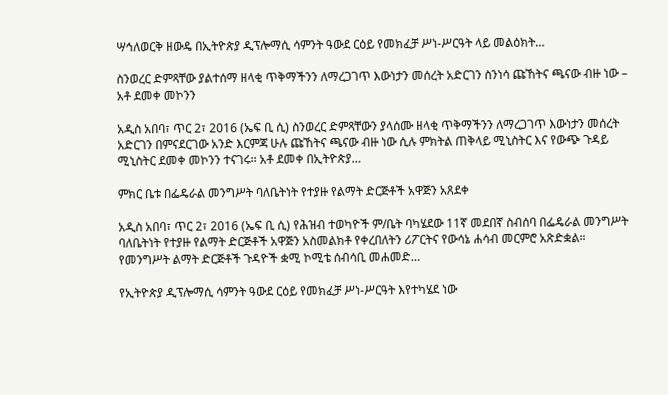ሣኅለወርቅ ዘውዴ በኢትዮጵያ ዲፕሎማሲ ሳምንት ዓውደ ርዕይ የመክፈቻ ሥነ-ሥርዓት ላይ መልዕክት…

ስንወረር ድምጻቸው ያልተሰማ ዘላቂ ጥቅማችንን ለማረጋገጥ እውነታን መሰረት አድርገን ስንነሳ ጩኸትና ጫናው ብዙ ነው – አቶ ደመቀ መኮንን

አዲስ አበባ፣ ጥር 2፣ 2016 (ኤፍ ቢ ሲ) ስንወረር ድምጻቸውን ያላሰሙ ዘላቂ ጥቅማችንን ለማረጋገጥ እውነታን መሰረት አድርገን በምናደርገው አንድ እርምጃ ሁሉ ጩኸትና ጫናው ብዙ ነው ሲሉ ምክትል ጠቅላይ ሚኒስትር እና የውጭ ጉዳይ ሚኒስትር ደመቀ መኮንን ተናገሩ፡፡ አቶ ደመቀ በኢትዮጵያ…

ምክር ቤቱ በፌዴራል መንግሥት ባለቤትነት የተያዙ የልማት ድርጅቶች አዋጅን አጸደቀ

አዲስ አበባ፣ ጥር 2፣ 2016 (ኤፍ ቢ ሲ) የሕዝብ ተወካዮች ም/ቤት ባካሄደው 11ኛ መደበኛ ስብሰባ በፌዴራል መንግሥት ባለቤትነት የተያዙ የልማት ድርጅቶች አዋጅን አስመልክቶ የቀረበለትን ሪፖርትና የውሳኔ ሐሳብ መርምሮ አጽድቋል። የመንግሥት ልማት ድርጅቶች ጉዳዮች ቋሚ ኮሚቴ ሰብሳቢ መሐመድ…

የኢትዮጵያ ዲፕሎማሲ ሳምንት ዓውደ ርዕይ የመክፈቻ ሥነ-ሥርዓት እየተካሄደ ነው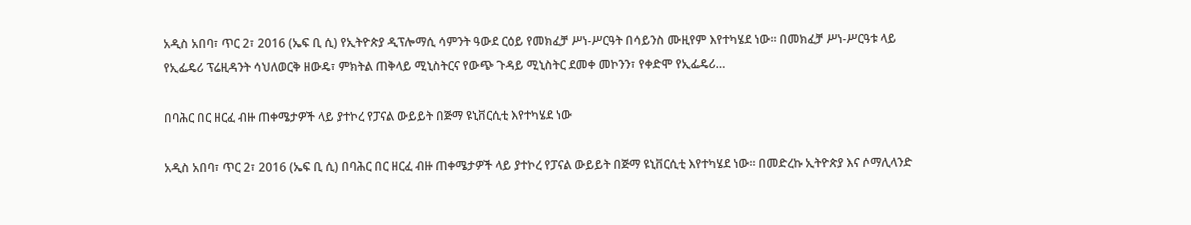አዲስ አበባ፣ ጥር 2፣ 2016 (ኤፍ ቢ ሲ) የኢትዮጵያ ዲፕሎማሲ ሳምንት ዓውደ ርዕይ የመክፈቻ ሥነ-ሥርዓት በሳይንስ ሙዚየም እየተካሄደ ነው። በመክፈቻ ሥነ-ሥርዓቱ ላይ የኢፌዴሪ ፕሬዚዳንት ሳህለወርቅ ዘውዴ፣ ምክትል ጠቅላይ ሚኒስትርና የውጭ ጉዳይ ሚኒስትር ደመቀ መኮንን፣ የቀድሞ የኢፌዴሪ…

በባሕር በር ዘርፈ ብዙ ጠቀሜታዎች ላይ ያተኮረ የፓናል ውይይት በጅማ ዩኒቨርሲቲ እየተካሄደ ነው

አዲስ አበባ፣ ጥር 2፣ 2016 (ኤፍ ቢ ሲ) በባሕር በር ዘርፈ ብዙ ጠቀሜታዎች ላይ ያተኮረ የፓናል ውይይት በጅማ ዩኒቨርሲቲ እየተካሄደ ነው፡፡ በመድረኩ ኢትዮጵያ እና ሶማሊላንድ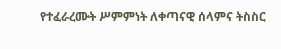የተፈራረሙት ሥምምነት ለቀጣናዊ ሰላምና ትስስር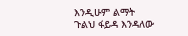እንዲሁም ልማት ጉልህ ፋይዳ እንዳለው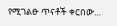የሚገልፁ ጥናቶች ቀርበው…